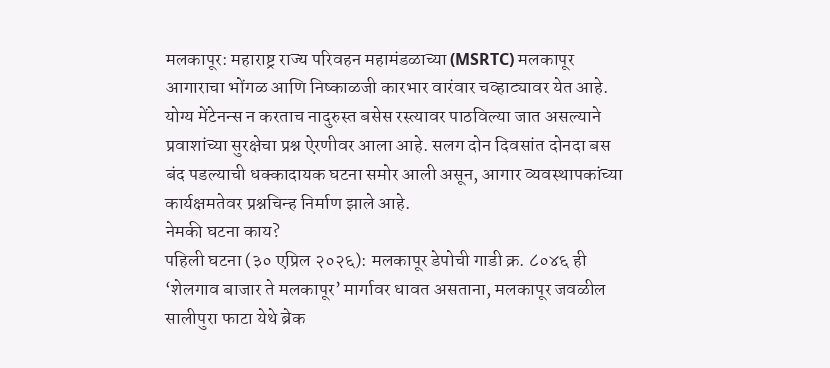मलकापूर: महाराष्ट्र राज्य परिवहन महामंडळाच्या (MSRTC) मलकापूर आगाराचा भोंगळ आणि निष्काळजी कारभार वारंवार चव्हाट्यावर येत आहे. योग्य मेंटेनन्स न करताच नादुरुस्त बसेस रस्त्यावर पाठविल्या जात असल्याने प्रवाशांच्या सुरक्षेचा प्रश्न ऐरणीवर आला आहे. सलग दोन दिवसांत दोनदा बस बंद पडल्याची धक्कादायक घटना समोर आली असून, आगार व्यवस्थापकांच्या कार्यक्षमतेवर प्रश्नचिन्ह निर्माण झाले आहे.
नेमकी घटना काय?
पहिली घटना (३० एप्रिल २०२६): मलकापूर डेपोची गाडी क्र. ८०४६ ही ‘शेलगाव बाजार ते मलकापूर’ मार्गावर धावत असताना, मलकापूर जवळील सालीपुरा फाटा येथे ब्रेक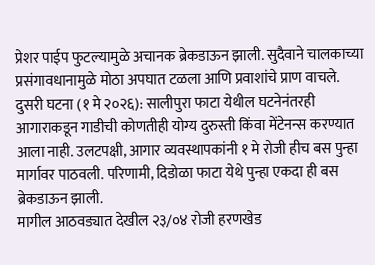प्रेशर पाईप फुटल्यामुळे अचानक ब्रेकडाऊन झाली. सुदैवाने चालकाच्या प्रसंगावधानामुळे मोठा अपघात टळला आणि प्रवाशांचे प्राण वाचले.
दुसरी घटना (१ मे २०२६): सालीपुरा फाटा येथील घटनेनंतरही आगाराकडून गाडीची कोणतीही योग्य दुरुस्ती किंवा मेंटेनन्स करण्यात आला नाही. उलटपक्षी, आगार व्यवस्थापकांनी १ मे रोजी हीच बस पुन्हा मार्गावर पाठवली. परिणामी, दिडोळा फाटा येथे पुन्हा एकदा ही बस ब्रेकडाऊन झाली.
मागील आठवड्यात देखील २३/०४ रोजी हरणखेड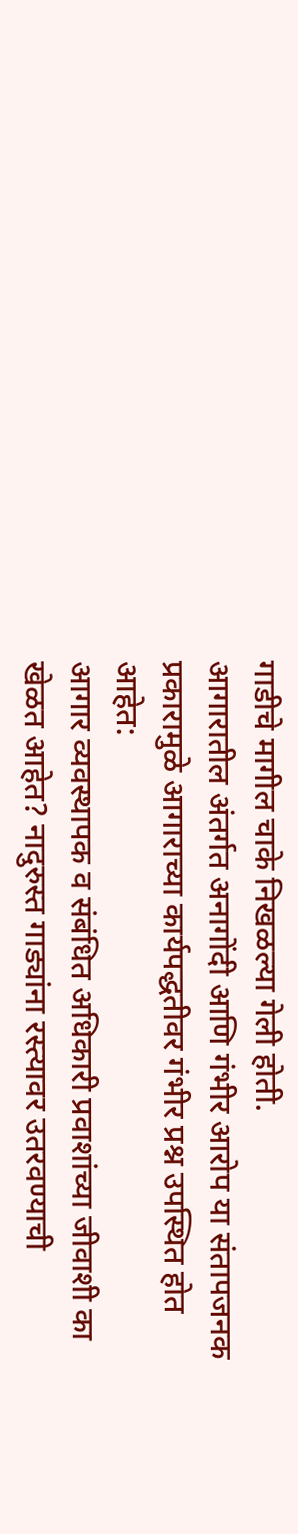गाडीचे मागील चाके निखळल्या गेली होती.
आगारातील अंतर्गत अनागोंदी आणि गंभीर आरोप या संतापजनक प्रकारामुळे आगाराच्या कार्यपद्धतीवर गंभीर प्रश्न उपस्थित होत आहेत:
आगार व्यवस्थापक व संबंधित अधिकारी प्रवाशांच्या जीवाशी का खेळत आहेत? नादुरुस्त गाड्यांना रस्त्यावर उतरवण्याची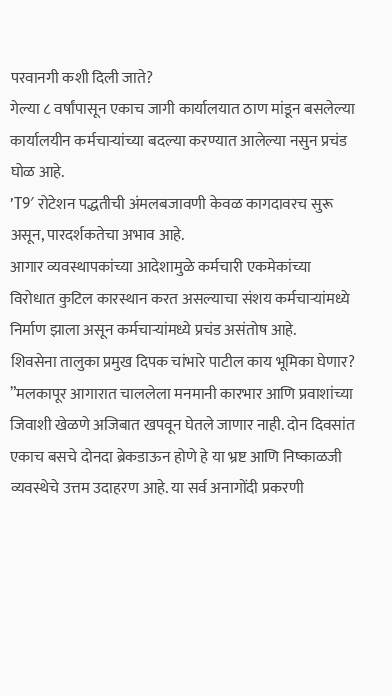परवानगी कशी दिली जाते?
गेल्या ८ वर्षांपासून एकाच जागी कार्यालयात ठाण मांडून बसलेल्या कार्यालयीन कर्मचाऱ्यांच्या बदल्या करण्यात आलेल्या नसुन प्रचंड घोळ आहे.
’T9′ रोटेशन पद्धतीची अंमलबजावणी केवळ कागदावरच सुरू असून, पारदर्शकतेचा अभाव आहे.
आगार व्यवस्थापकांच्या आदेशामुळे कर्मचारी एकमेकांच्या विरोधात कुटिल कारस्थान करत असल्याचा संशय कर्मचाऱ्यांमध्ये निर्माण झाला असून कर्मचाऱ्यांमध्ये प्रचंड असंतोष आहे.
शिवसेना तालुका प्रमुख दिपक चांभारे पाटील काय भूमिका घेणार?
”मलकापूर आगारात चाललेला मनमानी कारभार आणि प्रवाशांच्या जिवाशी खेळणे अजिबात खपवून घेतले जाणार नाही. दोन दिवसांत एकाच बसचे दोनदा ब्रेकडाऊन होणे हे या भ्रष्ट आणि निष्काळजी व्यवस्थेचे उत्तम उदाहरण आहे. या सर्व अनागोंदी प्रकरणी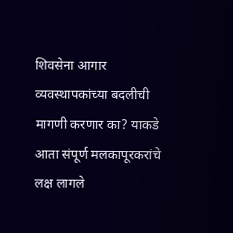शिवसेना आगार व्यवस्थापकांच्या बदलीची मागणी करणार का? याकडे आता संपूर्ण मलकापूरकरांचे लक्ष लागले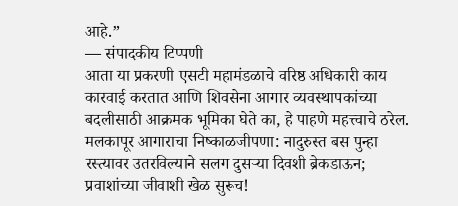आहे.”
— संपादकीय टिप्पणी
आता या प्रकरणी एसटी महामंडळाचे वरिष्ठ अधिकारी काय कारवाई करतात आणि शिवसेना आगार व्यवस्थापकांच्या बदलीसाठी आक्रमक भूमिका घेते का, हे पाहणे महत्त्वाचे ठरेल.
मलकापूर आगाराचा निष्काळजीपणा: नादुरुस्त बस पुन्हा रस्त्यावर उतरविल्याने सलग दुसऱ्या दिवशी ब्रेकडाऊन; प्रवाशांच्या जीवाशी खेळ सुरूच!